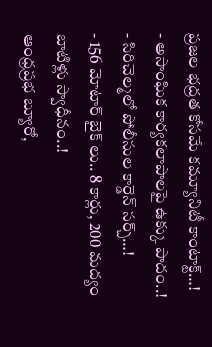ప్రజల భద్రత కోసమే కమ్యూనిటీ కాంటాక్ట్…!
- అసాంఘిక కార్యకలాపాలపై ఉక్కు పాదం..!
- సిరిచెల్మలో పోలీసుల కార్డెన్ సర్చ్…!
- 156 మోటార్ బైక్ లు.. 8 కార్లు, 200 మద్యం బాటిళ్లు స్వాధీనం..!
ఆంధ్రప్రభ బ్యూరో,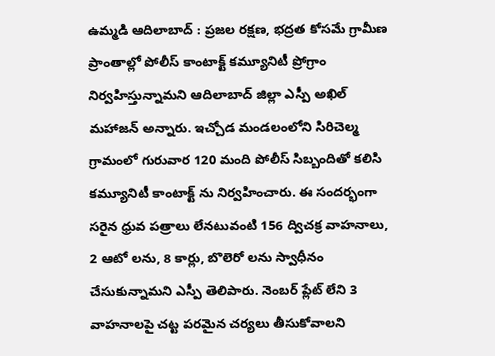ఉమ్మడి ఆదిలాబాద్ : ప్రజల రక్షణ, భద్రత కోసమే గ్రామీణ ప్రాంతాల్లో పోలీస్ కాంటాక్ట్ కమ్యూనిటీ ప్రోగ్రాం నిర్వహిస్తున్నామని ఆదిలాబాద్ జిల్లా ఎస్పీ అఖిల్ మహాజన్ అన్నారు. ఇచ్చోడ మండలంలోని సిరిచెల్మ గ్రామంలో గురువార 120 మంది పోలీస్ సిబ్బందితో కలిసి కమ్యూనిటీ కాంటాక్ట్ ను నిర్వహించారు. ఈ సందర్భంగా సరైన ధ్రువ పత్రాలు లేనటువంటి 156 ద్విచక్ర వాహనాలు, 2 ఆటో లను, 8 కార్లు, బొలెరో లను స్వాధీనం చేసుకున్నామని ఎస్పీ తెలిపారు. నెంబర్ ప్లేట్ లేని 3 వాహనాలపై చట్ట పరమైన చర్యలు తీసుకోవాలని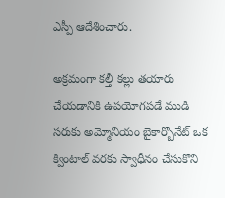ఎస్పీ ఆదేశించారు.

అక్రమంగా కల్తీ కల్లు తయారు చేయడానికి ఉపయోగపడే ముడి సరుకు అమ్మోనియం బైకార్బొనేట్ ఒక క్వింటాల్ వరకు స్వాధీనం చేసుకొని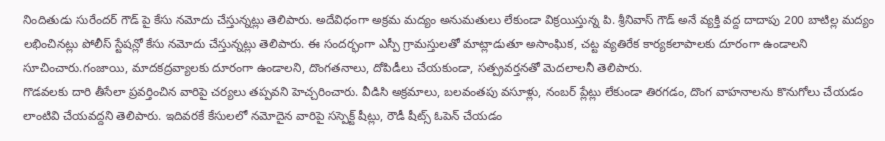నిందితుడు సురేందర్ గౌడ్ పై కేసు నమోదు చేస్తున్నట్లు తెలిపారు. అదేవిధంగా అక్రమ మద్యం అనుమతులు లేకుండా విక్రయిస్తున్న పి. శ్రీనివాస్ గౌడ్ అనే వ్యక్తి వద్ద దాదాపు 200 బాటిల్ల మద్యం లభించినట్లు పోలీస్ స్టేషన్లో కేసు నమోదు చేస్తున్నట్లు తెలిపారు. ఈ సందర్భంగా ఎస్పీ గ్రామస్తులతో మాట్లాడుతూ అసాంఘిక, చట్ట వ్యతిరేక కార్యకలాపాలకు దూరంగా ఉండాలని సూచించారు.గంజాయి, మాదకద్రవ్యాలకు దూరంగా ఉండాలని, దొంగతనాలు, దోపిడీలు చేయకుండా, సత్ప్రవర్తనతో మెదలాలనీ తెలిపారు.
గొడవలకు దారి తీసేలా ప్రవర్తించిన వారిపై చర్యలు తప్పవని హెచ్చరించారు. వీడిసి అక్రమాలు, బలవంతపు వసూళ్లు, నంబర్ ప్లేట్లు లేకుండా తిరగడం, దొంగ వాహనాలను కొనుగోలు చేయడం లాంటివి చేయవద్దని తెలిపారు. ఇదివరకే కేసులలో నమోదైన వారిపై సస్పెక్ట్ షీట్లు, రౌడీ షీట్స్ ఓపెన్ చేయడం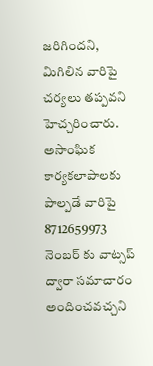జరిగిందని, మిగిలిన వారిపై చర్యలు తప్పవని హెచ్చరించారు. అసాంఘిక కార్యకలాపాలకు పాల్పడే వారిపై 8712659973 నెంబర్ కు వాట్సప్ ద్వారా సమాచారం అందించవచ్చని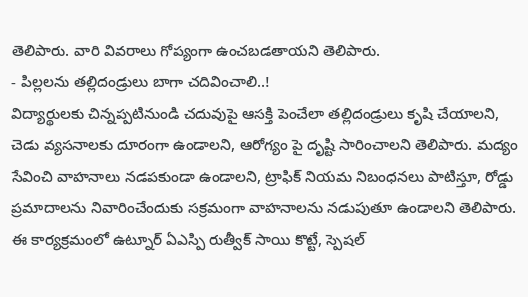తెలిపారు. వారి వివరాలు గోప్యంగా ఉంచబడతాయని తెలిపారు.
- పిల్లలను తల్లిదండ్రులు బాగా చదివించాలి..!
విద్యార్థులకు చిన్నప్పటినుండి చదువుపై ఆసక్తి పెంచేలా తల్లిదండ్రులు కృషి చేయాలని, చెడు వ్యసనాలకు దూరంగా ఉండాలని, ఆరోగ్యం పై దృష్టి సారించాలని తెలిపారు. మద్యం సేవించి వాహనాలు నడపకుండా ఉండాలని, ట్రాఫిక్ నియమ నిబంధనలు పాటిస్తూ, రోడ్డు ప్రమాదాలను నివారించేందుకు సక్రమంగా వాహనాలను నడుపుతూ ఉండాలని తెలిపారు. ఈ కార్యక్రమంలో ఉట్నూర్ ఏఎస్పి రుత్వీక్ సాయి కొట్టే, స్పెషల్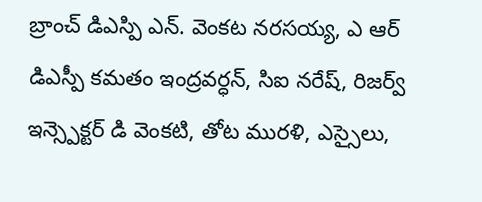బ్రాంచ్ డిఎస్పి ఎన్. వెంకట నరసయ్య, ఎ ఆర్ డిఎస్పీ కమతం ఇంద్రవర్ధన్, సిఐ నరేష్, రిజర్వ్ ఇన్స్పెక్టర్ డి వెంకటి, తోట మురళి, ఎస్సైలు,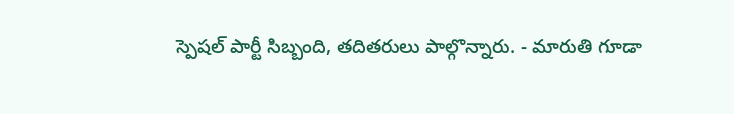స్పెషల్ పార్టీ సిబ్బంది, తదితరులు పాల్గొన్నారు. - మారుతి గూడా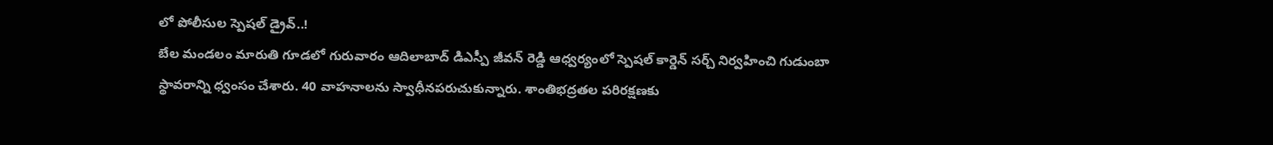లో పోలీసుల స్పెషల్ డ్రైవ్..!
బేల మండలం మారుతి గూడలో గురువారం ఆదిలాబాద్ డిఎస్పీ జీవన్ రెడ్డి ఆధ్వర్యంలో స్పెషల్ కార్డెన్ సర్చ్ నిర్వహించి గుడుంబా స్థావరాన్ని ధ్వంసం చేశారు. 40 వాహనాలను స్వాధీనపరుచుకున్నారు. శాంతిభద్రతల పరిరక్షణకు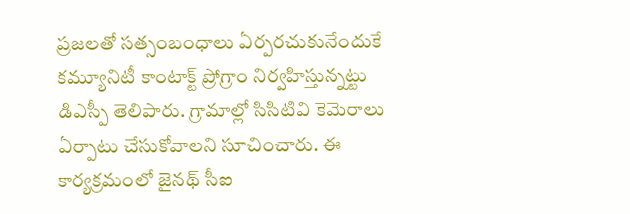ప్రజలతో సత్సంబంధాలు ఏర్పరచుకునేందుకే కమ్యూనిటీ కాంటాక్ట్ ప్రోగ్రాం నిర్వహిస్తున్నట్టు డిఎస్పీ తెలిపారు. గ్రామాల్లో సిసిటివి కెమెరాలు ఏర్పాటు చేసుకోవాలని సూచించారు. ఈ కార్యక్రమంలో జైనథ్ సీఐ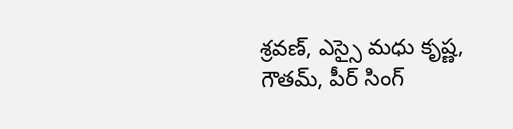శ్రవణ్, ఎస్సై మధు కృష్ణ, గౌతమ్, పీర్ సింగ్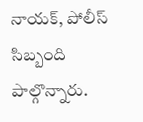నాయక్, పోలీస్ సిబ్బంది పాల్గొన్నారు.